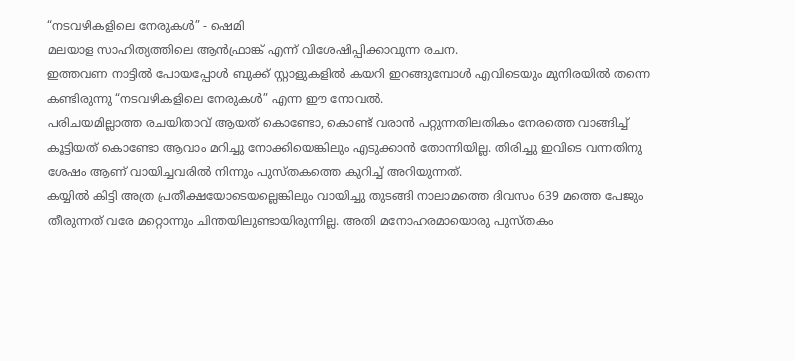“നടവഴികളിലെ നേരുകള്‍” - ഷെമി
മലയാള സാഹിത്യത്തിലെ ആന്‍ഫ്രാങ്ക് എന്ന് വിശേഷിപ്പിക്കാവുന്ന രചന.
ഇത്തവണ നാട്ടില്‍ പോയപ്പോള്‍ ബുക്ക്‌ സ്റ്റാളുകളില്‍ കയറി ഇറങ്ങുമ്പോള്‍ എവിടെയും മുനിരയില്‍ തന്നെ കണ്ടിരുന്നു “നടവഴികളിലെ നേരുകള്‍” എന്ന ഈ നോവല്‍.
പരിചയമില്ലാത്ത രചയിതാവ് ആയത് കൊണ്ടോ, കൊണ്ട് വരാന്‍ പറ്റുന്നതിലതികം നേരത്തെ വാങ്ങിച്ച് കൂട്ടിയത് കൊണ്ടോ ആവാം മറിച്ചു നോക്കിയെങ്കിലും എടുക്കാന്‍ തോന്നിയില്ല. തിരിച്ചു ഇവിടെ വന്നതിനു ശേഷം ആണ് വായിച്ചവരില്‍ നിന്നും പുസ്തകത്തെ കുറിച്ച് അറിയുന്നത്.
കയ്യില്‍ കിട്ടി അത്ര പ്രതീക്ഷയോടെയല്ലെങ്കിലും വായിച്ചു തുടങ്ങി നാലാമത്തെ ദിവസം 639 മത്തെ പേജും തീരുന്നത് വരേ മറ്റൊന്നും ചിന്തയിലുണ്ടായിരുന്നില്ല. അതി മനോഹരമായൊരു പുസ്തകം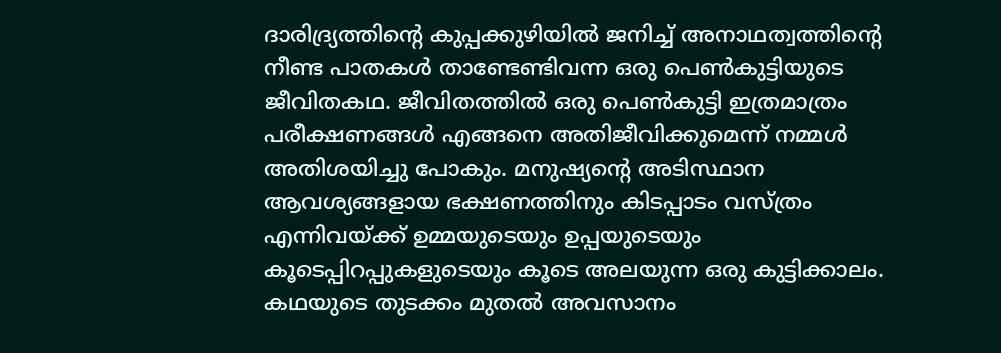ദാരിദ്ര്യത്തിന്‍റെ കുപ്പക്കുഴിയില്‍ ജനിച്ച് അനാഥത്വത്തിന്‍റെ നീണ്ട പാതകള്‍ താണ്ടേണ്ടിവന്ന ഒരു പെണ്‍കുട്ടിയുടെ ജീവിതകഥ. ജീവിതത്തില്‍ ഒരു പെണ്‍കുട്ടി ഇത്രമാത്രം പരീക്ഷണങ്ങള്‍ എങ്ങനെ അതിജീവിക്കുമെന്ന് നമ്മള്‍ അതിശയിച്ചു പോകും. മനുഷ്യന്‍റെ അടിസ്ഥാന ആവശ്യങ്ങളായ ഭക്ഷണത്തിനും കിടപ്പാടം വസ്ത്രം എന്നിവയ്ക്ക് ഉമ്മയുടെയും ഉപ്പയുടെയും കൂടെപ്പിറപ്പുകളുടെയും കൂടെ അലയുന്ന ഒരു കുട്ടിക്കാലം.
കഥയുടെ തുടക്കം മുതല്‍ അവസാനം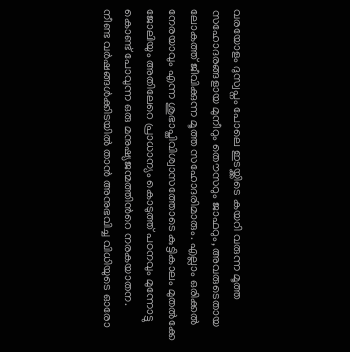വരയോളം ദുസ്വപ്നം പോലെ ഇടയ്ക്കിടെ കയറി വരുന്ന മൂത്ത സഹോദരങ്ങളായ മുനീറും തൌസറും ജാഫറും, അവരുടെതായ ലോകത്ത് ജീവിക്കുന്ന മൂത്ത സഹോദരിമാരും. എല്ലാം ഒരിക്കല്‍ നേരയാവും എന്ന ശുഭാപ്തിവിശ്വാസത്തോടെ കുട്ടികാലം മുതല്‍ക്കേ ജോലിയും അതിലേറെ പ്രാധാന്യം കൊടുത്ത് പഠനവും മുന്നോട്ടു കൊണ്ട് പോവുന്ന ഒരു മനുഷ്യജന്മത്തിന്‍റെ നരകയാതന.
നീണ്ട വര്‍ഷങ്ങള്‍ക്കിടയില്‍ താന്‍ അനുഭവിച്ച വിധിയുടെ ഓരോ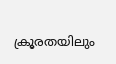ക്രൂരതയിലും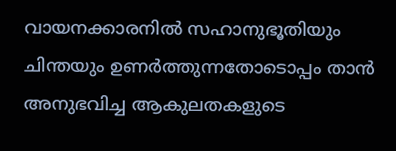വായനക്കാരനില്‍ സഹാനുഭൂതിയും ചിന്തയും ഉണര്‍ത്തുന്നതോടൊപ്പം താന്‍ അനുഭവിച്ച ആകുലതകളുടെ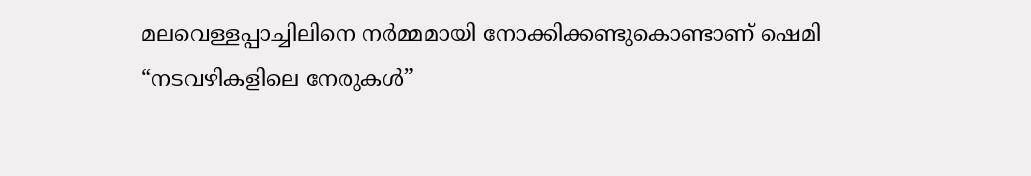മലവെള്ളപ്പാച്ചിലിനെ നര്‍മ്മമായി നോക്കിക്കണ്ടുകൊണ്ടാണ് ഷെമി “നടവഴികളിലെ നേരുകള്‍”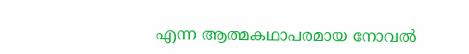എന്ന ആത്മകഥാപരമായ നോവല്‍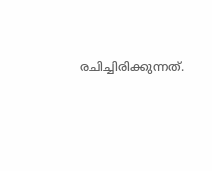രചിച്ചിരിക്കുന്നത്.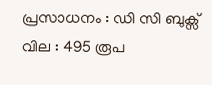പ്രസാധനം : ഡി സി ബുക്സ്
വില : 495 രൂപ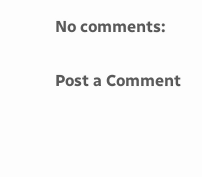No comments:

Post a Comment